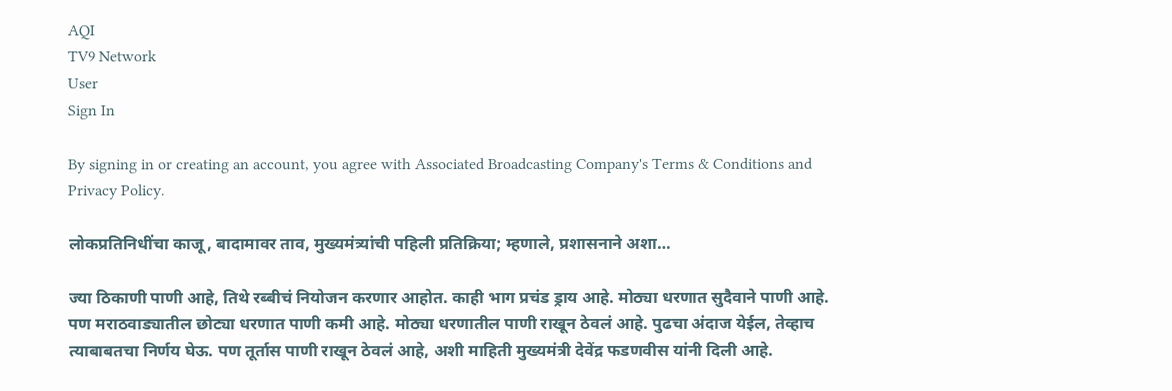AQI
TV9 Network
User
Sign In

By signing in or creating an account, you agree with Associated Broadcasting Company's Terms & Conditions and Privacy Policy.

लोकप्रतिनिधींचा काजू, बादामावर ताव, मुख्यमंत्र्यांची पहिली प्रतिक्रिया; म्हणाले, प्रशासनाने अशा…

ज्या ठिकाणी पाणी आहे, तिथे रब्बीचं नियोजन करणार आहोत. काही भाग प्रचंड ड्राय आहे. मोठ्या धरणात सुदैवाने पाणी आहे. पण मराठवाड्यातील छोट्या धरणात पाणी कमी आहे. मोठ्या धरणातील पाणी राखून ठेवलं आहे. पुढचा अंदाज येईल, तेव्हाच त्याबाबतचा निर्णय घेऊ. पण तूर्तास पाणी राखून ठेवलं आहे, अशी माहिती मुख्यमंत्री देवेंद्र फडणवीस यांनी दिली आहे.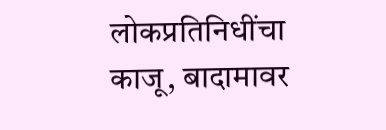लोकप्रतिनिधींचा काजू, बादामावर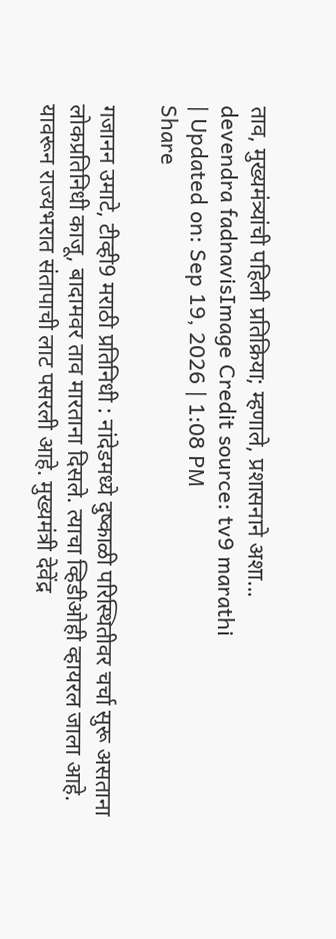ताव, मुख्यमंत्र्यांची पहिली प्रतिक्रिया; म्हणाले, प्रशासनाने अशा...
devendra fadnavisImage Credit source: tv9 marathi
| Updated on: Sep 19, 2026 | 1:08 PM
Share

गजानन उमाटे, टीव्ही9 मराठी प्रतिनिधी : नांदेडमध्ये दुष्काळी परिस्थितीवर चर्चा सुरू असताना लोकप्रतिनिधी काजू, बादामवर ताव मारताना दिसले. त्याचा व्हिडीओही व्हायरल जाला आहे. यावरून राज्यभरात संतापाची लाट पसरली आहे. मुख्यमंत्री देवेंद्र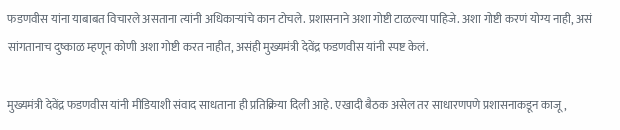फडणवीस यांना याबाबत विचारले असताना त्यांनी अधिकाऱ्यांचे कान टोचले. प्रशासनाने अशा गोष्टी टाळल्या पाहिजे. अशा गोष्टी करणं योग्य नाही, असं सांगतानाच दुष्काळ म्हणून कोणी अशा गोष्टी करत नाहीत, असंही मुख्यमंत्री देवेंद्र फडणवीस यांनी स्पष्ट केलं.

मुख्यमंत्री देवेंद्र फडणवीस यांनी मीडियाशी संवाद साधताना ही प्रतिक्रिया दिली आहे. एखादी बैठक असेल तर साधारणपणे प्रशासनाकडून काजू,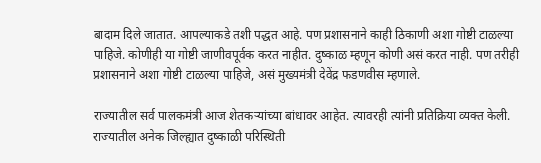बादाम दिले जातात. आपल्याकडे तशी पद्धत आहे. पण प्रशासनाने काही ठिकाणी अशा गोष्टी टाळल्या पाहिजे. कोणीही या गोष्टी जाणीवपूर्वक करत नाहीत. दुष्काळ म्हणून कोणी असं करत नाही. पण तरीही प्रशासनाने अशा गोष्टी टाळल्या पाहिजे, असं मुख्यमंत्री देवेंद्र फडणवीस म्हणाले.

राज्यातील सर्व पालकमंत्री आज शेतकऱ्यांच्या बांधावर आहेत. त्यावरही त्यांनी प्रतिक्रिया व्यक्त केली. राज्यातील अनेक जिल्ह्यात दुष्काळी परिस्थिती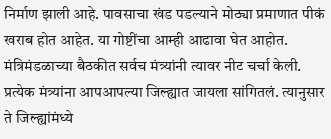निर्माण झाली आहे. पावसाचा खंड पडल्याने मोठ्या प्रमाणात पीकं खराब होत आहेत. या गोष्टींचा आम्ही आढावा घेत आहोत. मंत्रिमंडळाच्या बैठकीत सर्वच मंत्र्यांनी त्यावर नीट चर्चा केली. प्रत्येक मंत्र्यांना आपआपल्या जिल्ह्यात जायला सांगितलं. त्यानुसार ते जिल्ह्यांमंध्ये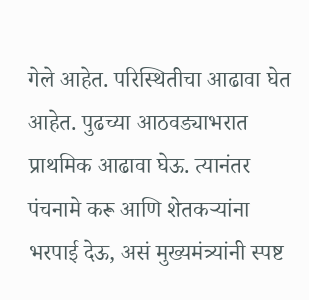गेले आहेत. परिस्थितीचा आढावा घेत आहेत. पुढच्या आठवड्याभरात प्राथमिक आढावा घेऊ. त्यानंतर पंचनामे करू आणि शेतकऱ्यांना भरपाई देऊ, असं मुख्यमंत्र्यांनी स्पष्ट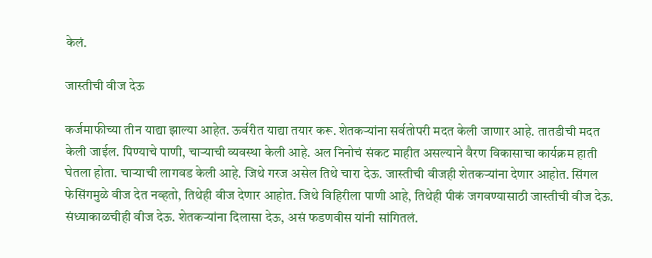केलं.

जास्तीची वीज देऊ

कर्जमाफीच्या तीन याद्या झाल्या आहेत. ऊर्वरीत याद्या तयार करू. शेतकऱ्यांना सर्वतोपरी मदत केली जाणार आहे. तातडीची मदत केली जाईल. पिण्याचे पाणी, चाऱ्याची व्यवस्था केली आहे. अल निनोचं संकट माहीत असल्याने वैरण विकासाचा कार्यक्रम हाती घेतला होता. चाऱ्याची लागवड केली आहे. जिथे गरज असेल तिथे चारा देऊ. जास्तीची वीजही शेतकऱ्यांना देणार आहोत. सिंगल फेसिंगमुळे वीज देत नव्हतो, तिथेही वीज देणार आहोत. जिथे विहिरीला पाणी आहे, तिथेही पीकं जगवण्यासाठी जास्तीची वीज देऊ. संध्याकाळचीही वीज देऊ. शेतकऱ्यांना दिलासा देऊ, असं फडणवीस यांनी सांगितलं.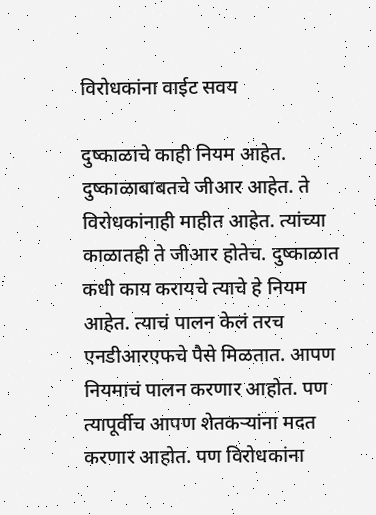विरोधकांना वाईट सवय

दुष्काळाचे काही नियम आहेत. दुष्काळाबाबतचे जीआर आहेत. ते विरोधकांनाही माहीत आहेत. त्यांच्या काळातही ते जीआर होतेच. दुष्काळात कधी काय करायचे त्याचे हे नियम आहेत. त्याचं पालन केलं तरच एनडीआरएफचे पैसे मिळतात. आपण नियमाचं पालन करणार आहोत. पण त्यापूर्वीच आपण शेतकऱ्यांना मदत करणार आहोत. पण विरोधकांना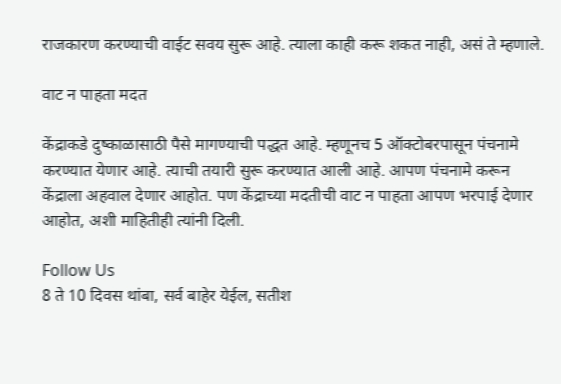राजकारण करण्याची वाईट सवय सुरू आहे. त्याला काही करू शकत नाही, असं ते म्हणाले.

वाट न पाहता मदत

केंद्राकडे दुष्काळासाठी पैसे मागण्याची पद्धत आहे. म्हणूनच 5 ऑक्टोबरपासून पंचनामे करण्यात येणार आहे. त्याची तयारी सुरू करण्यात आली आहे. आपण पंचनामे करून केंद्राला अहवाल देणार आहोत. पण केंद्राच्या मदतीची वाट न पाहता आपण भरपाई देणार आहोत, अशी माहितीही त्यांनी दिली.

Follow Us
8 ते 10 दिवस थांबा, सर्व बाहेर येईल, सतीश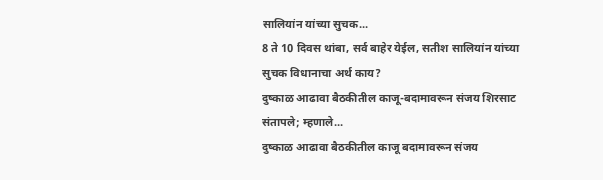सालियांन यांच्या सुचक...
8 ते 10 दिवस थांबा, सर्व बाहेर येईल, सतीश सालियांन यांच्या सुचक विधानाचा अर्थ काय?
दुष्काळ आढावा बैठकीतील काजू-बदामावरून संजय शिरसाट संतापले; म्हणाले...
दुष्काळ आढावा बैठकीतील काजू बदामावरून संजय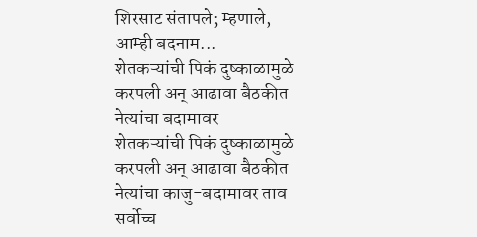शिरसाट संतापले; म्हणाले, आम्ही बदनाम...
शेतकऱ्यांची पिकं दुष्काळामुळे करपली अन् आढावा बैठकीत नेत्यांचा बदामावर
शेतकऱ्यांची पिकं दुष्काळामुळे करपली अन् आढावा बैठकीत नेत्यांचा काजु-बदामावर ताव
सर्वोच्च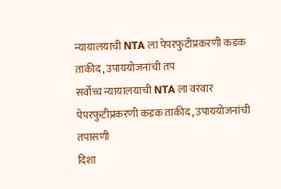न्यायालयाची NTA ला पेपरफुटीप्रकरणी कडक ताकीद, उपाययोजनांची तप
सर्वोच्च न्यायालयाची NTA ला वरंवार पेपरफुटीप्रकरणी कडक ताकीद, उपाययोजनांची तपासणी
दिशा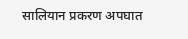सालियान प्रकरण अपघात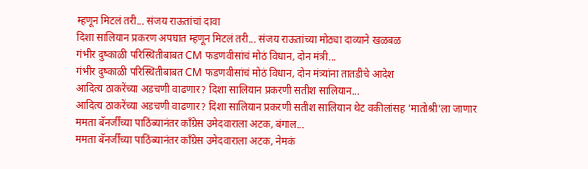म्हणून मिटलं तरी... संजय राऊतांचां दावा
दिशा सालियान प्रकरण अपघात म्हणून मिटलं तरी... संजय राऊतांच्या मोठ्या दाव्याने खळबळ
गंभीर दुष्काळी परिस्थितीबाबत CM फडणवीसांचं मोठं विधान, दोन मंत्री...
गंभीर दुष्काळी परिस्थितीबाबत CM फडणवीसांचं मोठं विधान, दोन मंत्र्यांना तातडीचे आदेश
आदित्य ठाकरेंच्या अडचणी वाढणार? दिशा सालियान प्रकरणी सतीश सालियान...
आदित्य ठाकरेंच्या अडचणी वाढणार? दिशा सालियान प्रकरणी सतीश सालियान थेट वकीलांसह 'मातोश्री'ला जाणार
ममता बॅनर्जींच्या पाठिंब्यानंतर काँग्रेस उमेदवाराला अटक, बंगाल...
ममता बॅनर्जींच्या पाठिंब्यानंतर काँग्रेस उमेदवाराला अटक, नेमकं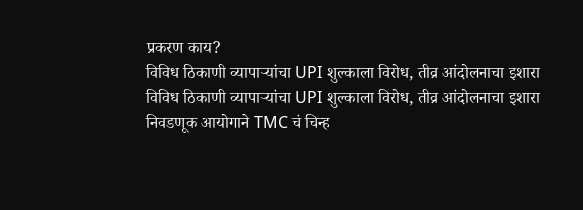प्रकरण काय?
विविध ठिकाणी व्यापाऱ्यांचा UPI शुल्काला विरोध, तीव्र आंदोलनाचा इशारा
विविध ठिकाणी व्यापाऱ्यांचा UPI शुल्काला विरोध, तीव्र आंदोलनाचा इशारा
निवडणूक आयोगाने TMC चं चिन्ह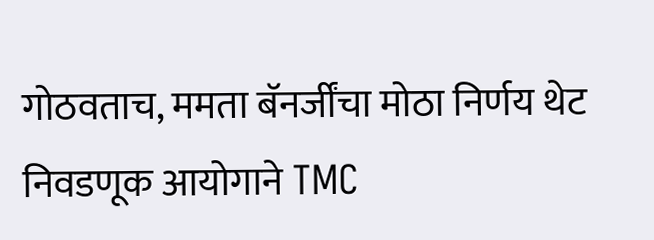गोठवताच, ममता बॅनर्जींचा मोठा निर्णय थेट
निवडणूक आयोगाने TMC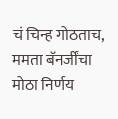चं चिन्ह गोठताच, ममता बॅनर्जींचा मोठा निर्णय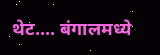थेट.... बंगालमध्ये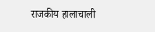राजकीय हालाचाली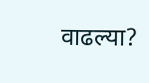वाढल्या?